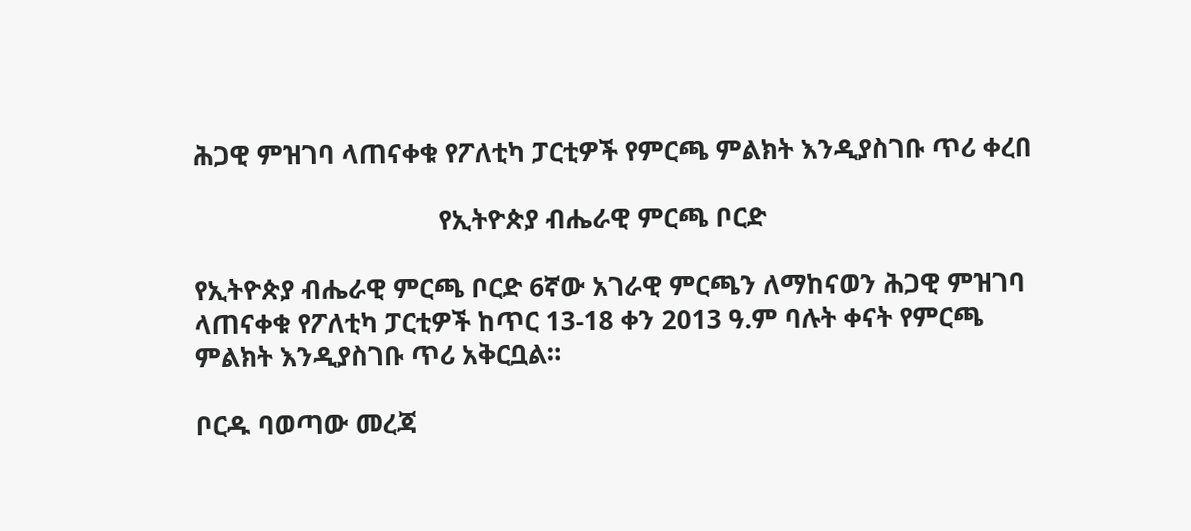ሕጋዊ ምዝገባ ላጠናቀቁ የፖለቲካ ፓርቲዎች የምርጫ ምልክት እንዲያስገቡ ጥሪ ቀረበ

                                   የኢትዮጵያ ብሔራዊ ምርጫ ቦርድ

የኢትዮጵያ ብሔራዊ ምርጫ ቦርድ 6ኛው አገራዊ ምርጫን ለማከናወን ሕጋዊ ምዝገባ ላጠናቀቁ የፖለቲካ ፓርቲዎች ከጥር 13-18 ቀን 2013 ዓ.ም ባሉት ቀናት የምርጫ ምልክት እንዲያስገቡ ጥሪ አቅርቧል።

ቦርዱ ባወጣው መረጃ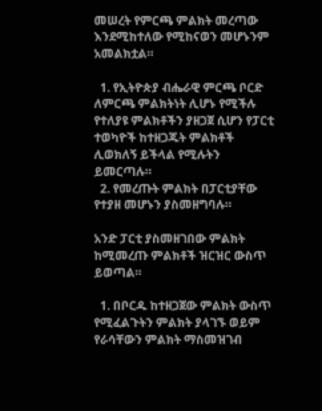መሠረት የምርጫ ምልክት መረጣው እንደሚከተለው የሚከናወን መሆኑንም አመልክቷል።

  1. የኢትዮጵያ ብሔራዊ ምርጫ ቦርድ ለምርጫ ምልክትነት ሊሆኑ የሚችሉ የተለያዩ ምልክቶችን ያዘጋጀ ሲሆን የፓርቲ ተወካዮች ከተዘጋጁት ምልክቶች ሊወክለኝ ይችላል የሚሉትን ይመርጣሉ።
  2. የመረጡት ምልክት በፓርቲያቸው የተያዘ መሆኑን ያስመዘግባሉ።

አንድ ፓርቲ ያስመዘገበው ምልክት ከሚመረጡ ምልክቶች ዝርዝር ውስጥ ይወጣል።

  1. በቦርዱ ከተዘጋጀው ምልክት ውስጥ የሚፈልጉትን ምልክት ያላገኙ ወይም የራሳቸውን ምልክት ማስመዝገብ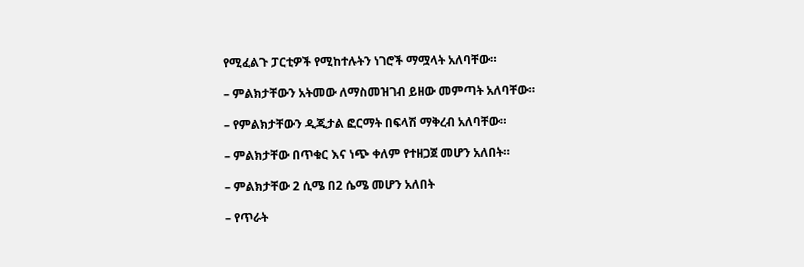የሚፈልጉ ፓርቲዎች የሚከተሉትን ነገሮች ማሟላት አለባቸው።

– ምልክታቸውን አትመው ለማስመዝገብ ይዘው መምጣት አለባቸው።

– የምልክታቸውን ዲጂታል ፎርማት በፍላሽ ማቅረብ አለባቸው።

– ምልክታቸው በጥቁር እና ነጭ ቀለም የተዘጋጀ መሆን አለበት።

– ምልክታቸው 2 ሲሜ በ2 ሴሜ መሆን አለበት

– የጥራት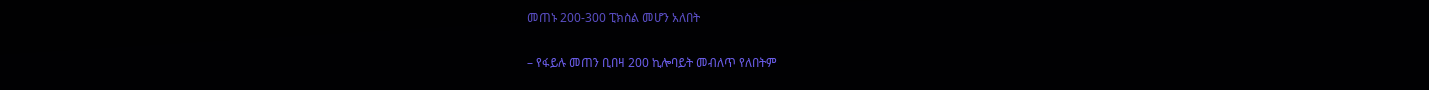መጠኑ 200-300 ፒክስል መሆን አለበት

– የፋይሉ መጠን ቢበዛ 200 ኪሎባይት መብለጥ የለበትም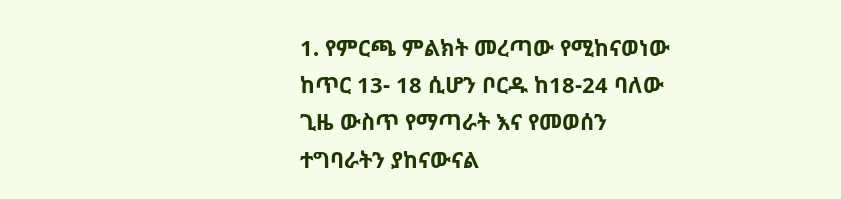1. የምርጫ ምልክት መረጣው የሚከናወነው ከጥር 13- 18 ሲሆን ቦርዱ ከ18-24 ባለው ጊዜ ውስጥ የማጣራት እና የመወሰን ተግባራትን ያከናውናል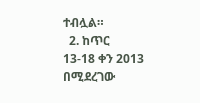ተብሏል።
  2. ከጥር 13-18 ቀን 2013 በሚደረገው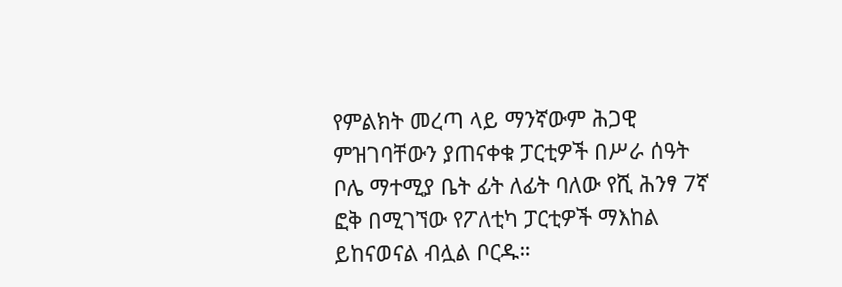የምልክት መረጣ ላይ ማንኛውም ሕጋዊ ምዝገባቸውን ያጠናቀቁ ፓርቲዎች በሥራ ሰዓት ቦሌ ማተሚያ ቤት ፊት ለፊት ባለው የሺ ሕንፃ 7ኛ ፎቅ በሚገኘው የፖለቲካ ፓርቲዎች ማእከል ይከናወናል ብሏል ቦርዱ።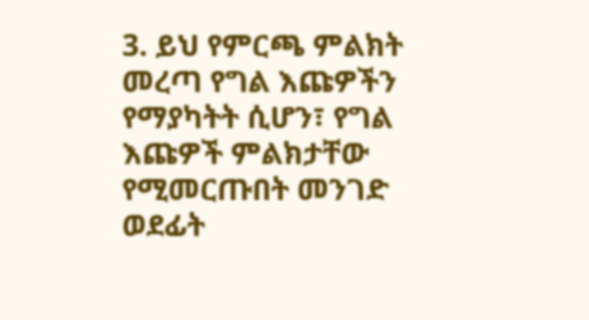3. ይህ የምርጫ ምልክት መረጣ የግል እጩዎችን የማያካትት ሲሆን፣ የግል እጩዎች ምልክታቸው የሚመርጡበት መንገድ ወደፊት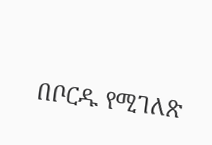በቦርዱ የሚገለጽ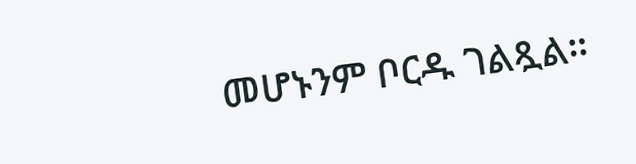መሆኑንም ቦርዱ ገልጿል።